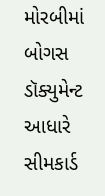મોરબીમાં બોગસ ડૉક્યુમેન્ટ આધારે સીમકાર્ડ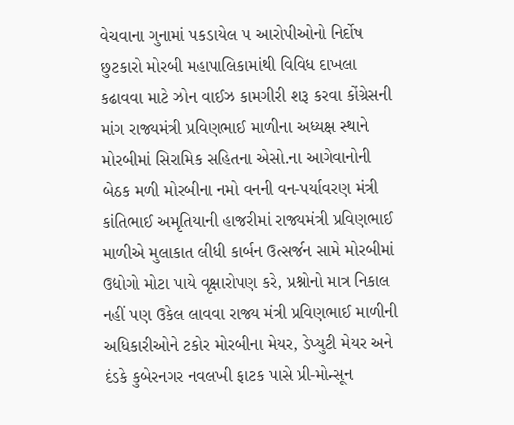વેચવાના ગુનામાં પકડાયેલ ૫ આરોપીઓનો નિર્દોષ છુટકારો મોરબી મહાપાલિકામાંથી વિવિધ દાખલા કઢાવવા માટે ઝોન વાઈઝ કામગીરી શરૂ કરવા કોંગ્રેસની માંગ રાજ્યમંત્રી પ્રવિણભાઈ માળીના અધ્યક્ષ સ્થાને મોરબીમાં સિરામિક સહિતના એસો.ના આગેવાનોની બેઠક મળી મોરબીના નમો વનની વન-પર્યાવરણ મંત્રી કાંતિભાઈ અમૃતિયાની હાજરીમાં રાજ્યમંત્રી પ્રવિણભાઈ માળીએ મુલાકાત લીધી કાર્બન ઉત્સર્જન સામે મોરબીમાં ઉદ્યોગો મોટા પાયે વૃક્ષારોપણ કરે, પ્રશ્નોનો માત્ર નિકાલ નહીં પણ ઉકેલ લાવવા રાજ્ય મંત્રી પ્રવિણભાઈ માળીની અધિકારીઓને ટકોર મોરબીના મેયર, ડેપ્યુટી મેયર અને દંડકે કુબેરનગર નવલખી ફાટક પાસે પ્રી-મોન્સૂન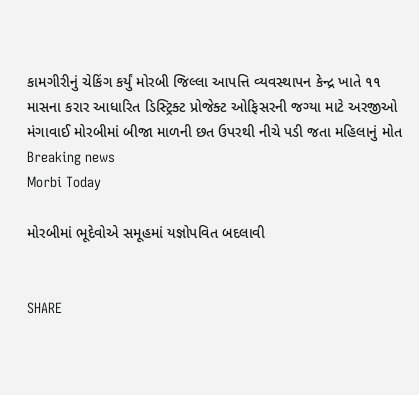કામગીરીનું ચેકિંગ કર્યું મોરબી જિલ્લા આપત્તિ વ્યવસ્થાપન કેન્દ્ર ખાતે ૧૧ માસના કરાર આધારિત ડિસ્ટ્રિક્ટ પ્રોજેક્ટ ઓફિસરની જગ્યા માટે અરજીઓ મંગાવાઈ મોરબીમાં બીજા માળની છત ઉપરથી નીચે પડી જતા મહિલાનું મોત
Breaking news
Morbi Today

મોરબીમાં ભૂદેવોએ સમૂહમાં યજ્ઞોપવિત બદલાવી


SHARE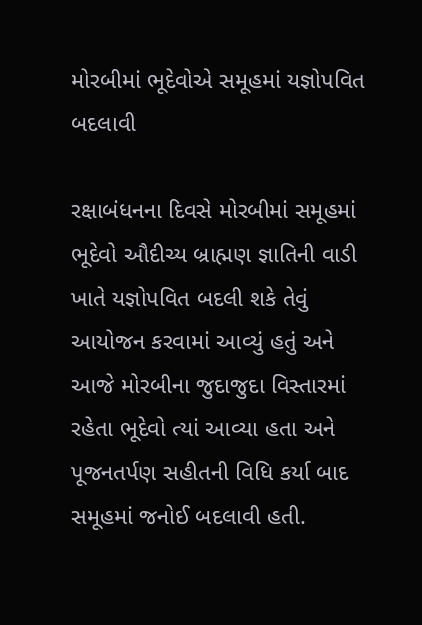મોરબીમાં ભૂદેવોએ સમૂહમાં યજ્ઞોપવિત બદલાવી

રક્ષાબંધનના દિવસે મોરબીમાં સમૂહમાં ભૂદેવો ઔદીચ્ય બ્રાહ્મણ જ્ઞાતિની વાડી ખાતે યજ્ઞોપવિત બદલી શકે તેવું આયોજન કરવામાં આવ્યું હતું અને આજે મોરબીના જુદાજુદા વિસ્તારમાં રહેતા ભૂદેવો ત્યાં આવ્યા હતા અને પૂજનતર્પણ સહીતની વિધિ કર્યા બાદ સમૂહમાં જનોઈ બદલાવી હતી.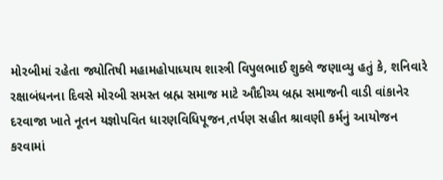મોરબીમાં રહેતા જ્યોતિષી મહામહોપાધ્યાય શાસ્ત્રી વિપુલભાઈ શુક્લે જણાવ્યુ હતું કે, શનિવારે રક્ષાબંધનના દિવસે મોરબી સમસ્ત બ્રહ્મ સમાજ માટે ઔદીચ્ય બ્રહ્મ સમાજની વાડી વાંકાનેર દરવાજા ખાતે નૂતન યજ્ઞોપવિત ધારણવિધિપૂજન,તર્પણ સહીત શ્રાવણી કર્મનું આયોજન કરવામાં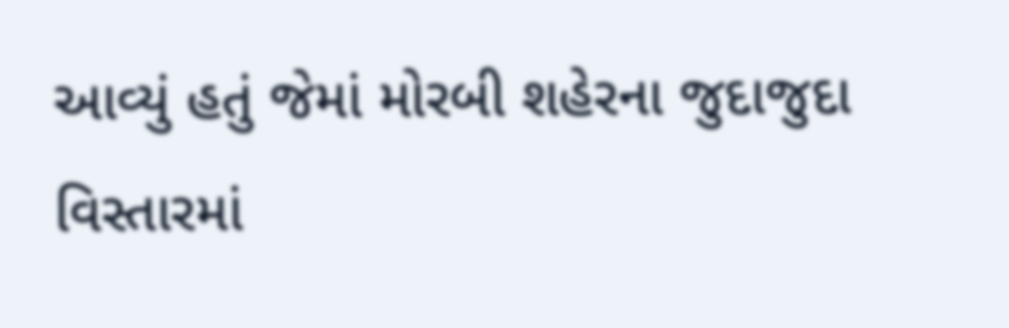આવ્યું હતું જેમાં મોરબી શહેરના જુદાજુદા વિસ્તારમાં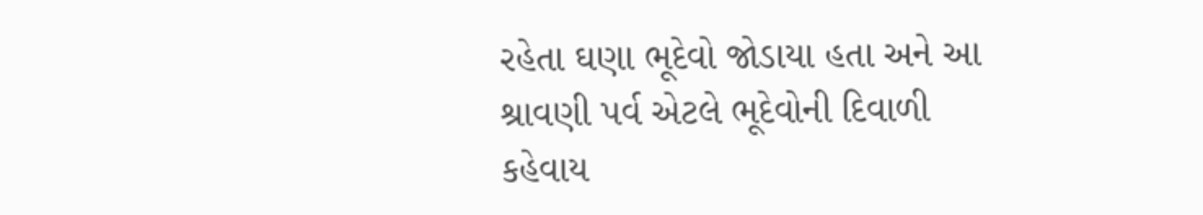રહેતા ઘણા ભૂદેવો જોડાયા હતા અને આ શ્રાવણી પર્વ એટલે ભૂદેવોની દિવાળી કહેવાય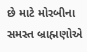છે માટે મોરબીના સમસ્ત બ્રાહ્મણોએ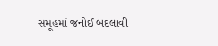સમૂહમાં જનોઈ બદલાવી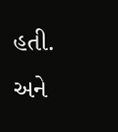હતી. અને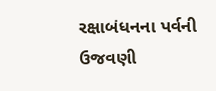રક્ષાબંધનના પર્વની ઉજવણી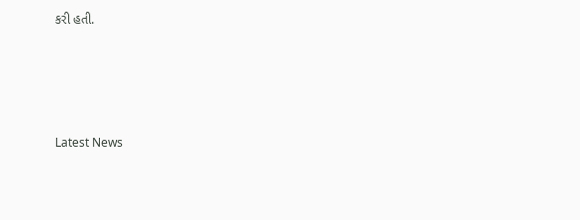કરી હતી.






Latest News